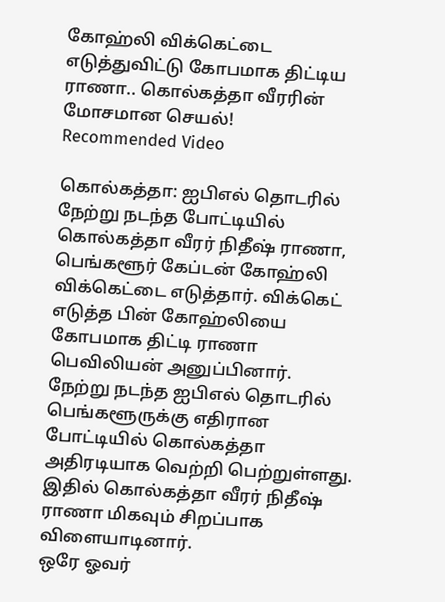கோஹ்லி விக்கெட்டை எடுத்துவிட்டு கோபமாக திட்டிய ராணா.. கொல்கத்தா வீரரின் மோசமான செயல்!
Recommended Video

கொல்கத்தா: ஐபிஎல் தொடரில் நேற்று நடந்த போட்டியில் கொல்கத்தா வீரர் நிதீஷ் ராணா, பெங்களூர் கேப்டன் கோஹ்லி விக்கெட்டை எடுத்தார். விக்கெட் எடுத்த பின் கோஹ்லியை கோபமாக திட்டி ராணா பெவிலியன் அனுப்பினார்.
நேற்று நடந்த ஐபிஎல் தொடரில் பெங்களூருக்கு எதிரான போட்டியில் கொல்கத்தா அதிரடியாக வெற்றி பெற்றுள்ளது. இதில் கொல்கத்தா வீரர் நிதீஷ் ராணா மிகவும் சிறப்பாக விளையாடினார்.
ஒரே ஓவர்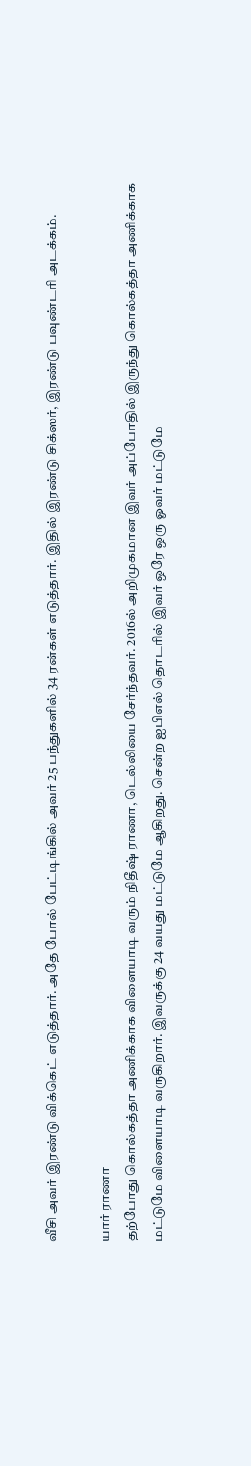வீசி அவர் இரண்டு விக்கெட் எடுத்தார். அதே போல் பேட்டிங்கில் அவர் 25 பந்துகளில் 34 ரன்கள் எடுத்தார். இதில் இரண்டு சிக்ஸர், இரண்டு பவுண்டரி அடக்கம்.

யார் ராணா
தற்போது கொல்கத்தா அணிக்காக விளையாடி வரும் நிதீஷ் ராணா, டெல்லியை சேர்ந்தவர். 2016ல் அறிமுகமான இவர் அப்போதில் இருந்து கொல்கத்தா அணிக்காக மட்டுமே விளையாடி வருகிறார். இவருக்கு 24 வயது மட்டுமே ஆகிறது. சென்ற ஐபிஎல் தொடரில் இவர் ஒரே ஒரு ஓவர் மட்டுமே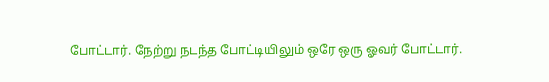போட்டார். நேற்று நடந்த போட்டியிலும் ஒரே ஒரு ஓவர் போட்டார்.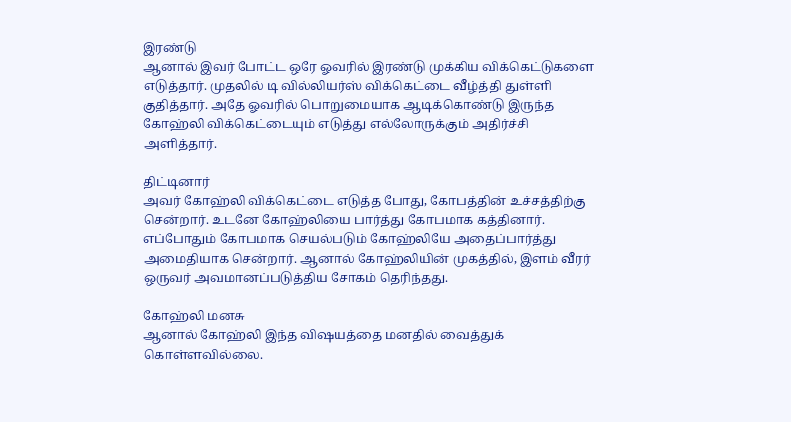இரண்டு
ஆனால் இவர் போட்ட ஒரே ஓவரில் இரண்டு முக்கிய விக்கெட்டுகளை எடுத்தார். முதலில் டி வில்லியர்ஸ் விக்கெட்டை வீழ்த்தி துள்ளி குதித்தார். அதே ஓவரில் பொறுமையாக ஆடிக்கொண்டு இருந்த கோஹ்லி விக்கெட்டையும் எடுத்து எல்லோருக்கும் அதிர்ச்சி அளித்தார்.

திட்டினார்
அவர் கோஹ்லி விக்கெட்டை எடுத்த போது, கோபத்தின் உச்சத்திற்கு சென்றார். உடனே கோஹ்லியை பார்த்து கோபமாக கத்தினார். எப்போதும் கோபமாக செயல்படும் கோஹ்லியே அதைப்பார்த்து அமைதியாக சென்றார். ஆனால் கோஹ்லியின் முகத்தில், இளம் வீரர் ஒருவர் அவமானப்படுத்திய சோகம் தெரிந்தது.

கோஹ்லி மனசு
ஆனால் கோஹ்லி இந்த விஷயத்தை மனதில் வைத்துக் கொள்ளவில்லை.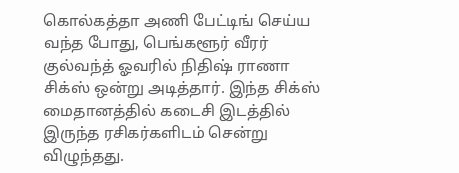கொல்கத்தா அணி பேட்டிங் செய்ய வந்த போது, பெங்களூர் வீரர் குல்வந்த் ஓவரில் நிதிஷ் ராணா சிக்ஸ் ஒன்று அடித்தார். இந்த சிக்ஸ் மைதானத்தில் கடைசி இடத்தில் இருந்த ரசிகர்களிடம் சென்று விழுந்தது.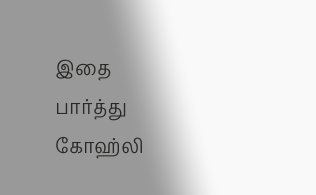இதை பார்த்து கோஹ்லி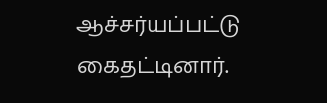ஆச்சர்யப்பட்டு கைதட்டினார்.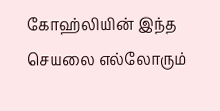கோஹ்லியின் இந்த செயலை எல்லோரும்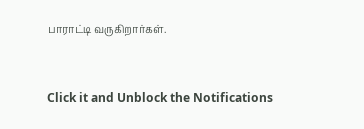பாராட்டி வருகிறார்கள்.


Click it and Unblock the Notifications